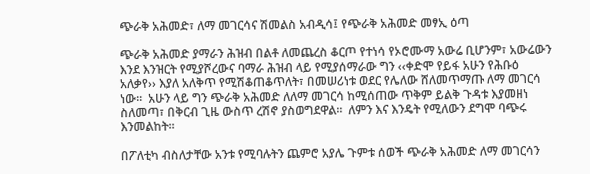ጭራቅ አሕመድ፣ ለማ መገርሳና ሽመልስ አብዲሳ፤ የጭራቅ አሕመድ መፃኢ ዕጣ

ጭራቅ አሕመድ ያማራን ሕዝብ በልቶ ለመጨረስ ቆርጦ የተነሳ የኦሮሙማ አውሬ ቢሆንም፣ አውሬውን እንደ እንዝርት የሚያሾረውና ባማራ ሕዝብ ላይ የሚያሰማራው ግን ‹‹ቀድሞ የይፋ አሁን የሕቡዕ አለቃየ›› እያለ አለቅጥ የሚሽቆጠቆጥለት፣ በመሠሪነቱ ወደር የሌለው ሸለመጥማጡ ለማ መገርሳ ነው፡፡  አሁን ላይ ግን ጭራቅ አሕመድ ለለማ መገርሳ ከሚሰጠው ጥቅም ይልቅ ጉዳቱ እያመዘነ ስለመጣ፣ በቅርብ ጊዜ ውስጥ ረሽኖ ያስወግደዋል፡፡  ለምን እና እንዴት የሚለውን ደግሞ ባጭሩ እንመልከት፡፡

በፖለቲካ ብስለታቸው አንቱ የሚባሉትን ጨምሮ አያሌ ጉምቱ ሰወች ጭራቅ አሕመድ ለማ መገርሳን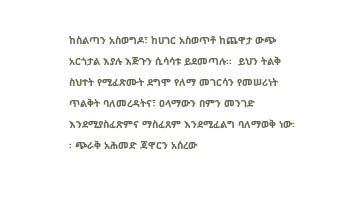ከስልጣን አስወግዶ፣ ከሀገር አስወጥቶ ከጨዋታ ውጭ አርጎታል እያሉ እጅጉን ሲሳሳቱ ይደመጣሉ፡፡  ይህን ትልቅ ስህተት የሚፈጽሙት ደግሞ የለማ መገርሳን የመሠሪነት ጥልቅት ባለመረዳትና፣ ዐላማውን በምን መንገድ እንደሚያስፈጽምና ማስፈጸም እንደሚፈልግ ባለማወቅ ነው፡፡ ጭራቅ አሕመድ ጃዋርን አሰረው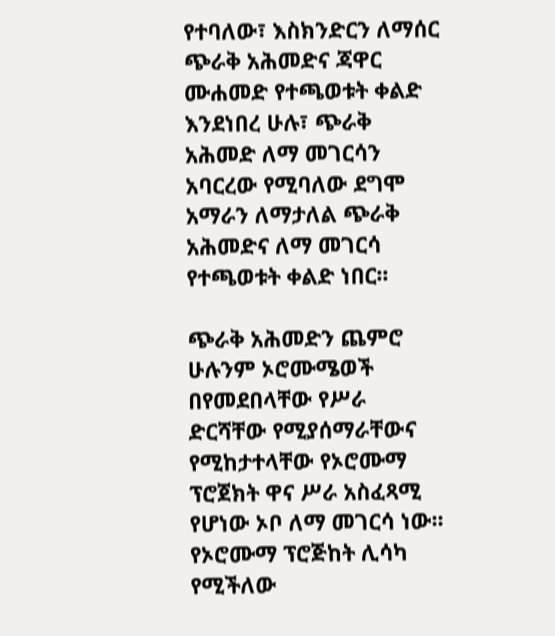የተባለው፣ እስክንድርን ለማሰር ጭራቅ አሕመድና ጃዋር ሙሐመድ የተጫወቱት ቀልድ እንደነበረ ሁሉ፣ ጭራቅ አሕመድ ለማ መገርሳን አባርረው የሚባለው ደግሞ አማራን ለማታለል ጭራቅ አሕመድና ለማ መገርሳ የተጫወቱት ቀልድ ነበር፡፡

ጭራቅ አሕመድን ጨምሮ ሁሉንም ኦሮሙሜወች በየመደበላቸው የሥራ ድርሻቸው የሚያሰማራቸውና የሚከታተላቸው የኦሮሙማ ፕሮጀክት ዋና ሥራ አስፈጻሚ የሆነው ኦቦ ለማ መገርሳ ነው፡፡  የኦሮሙማ ፕሮጅከት ሊሳካ የሚችለው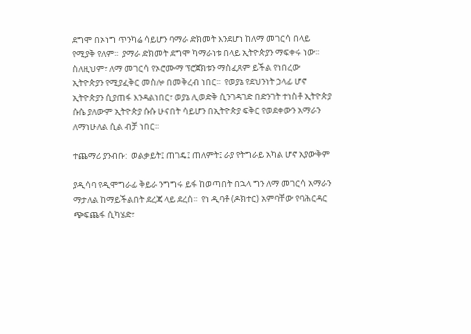ደግሞ በኦነግ ጥንካሬ ሳይሆን ባማራ ድክመት እንደሆነ ከለማ መገርሳ በላይ የሚያቅ የለም፡፡  ያማራ ድክመት ደግሞ ካማራነቱ በላይ ኢትዮጵያን ማፍቀሩ ነው፡፡   ስለዚህም፣ ለማ መገርሳ የኦሮሙማ ፕሮጀክቱን ማስፈጸም ይችል የነበረው ኢትዮጵያን የሚያፈቅር መስሎ በመቅረብ ነበር፡፡  የወያኔ የደህንነት ኃላፊ ሆኖ ኢትዮጵያን ሲያጠፋ እንዳልነበር፣ ወያኔ ሊወድቅ ሲንገዳገድ በድንገት ተነስቶ ኢትዮጵያ ሱሴ ያለውም ኢትዮጵያ ሱሱ ሁናበት ሳይሆን በኢትዮጵያ ፍቅር የወደቀውን አማራን ለማነሁለል ሲል ብቻ ነበር፡፡

ተጨማሪ ያንብቡ:  ወልቃይት፤ ጠገዴ፤ ጠለምት፤ ራያ የትግራይ አካል ሆኖ አያውቅም

ያዲሳባ የዲሞግራፊ ቅይራ ንግግሩ ይፋ ከወጣበት በኋላ ግን ለማ መገርሳ አማራን ማታለል ከማይችልበት ደረጃ ላይ ደረሰ፡፡  የነ ዲባቶ (ዶክተር) አምባቸው የባሕርዳር ጭፍጨፋ ሲካሄድ፣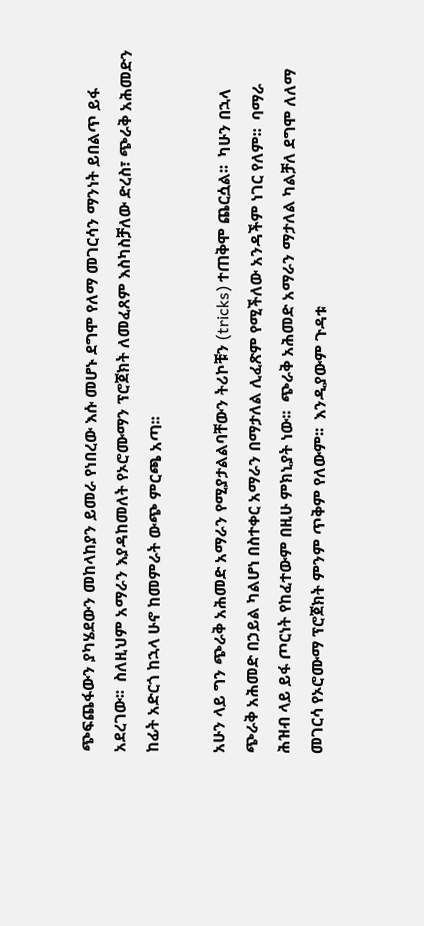ጭፍጨፋውን ያካሄደውን መከላከያን ይመራ የነበረው እሱ መሆኑ ደግሞ የለማ መገርሳን ማንነት ይበልጥ ይፋ አደረገው፡፡  ስለዚህም አማራን እያዳከመለት የኦሮሙማን ፕሮጀክት ለመፈጸም እስካስቻለው ድረስ፣ ጭራቅ አሕመድን ከፊት አድርጎ ከኋላ ሁኖ ከመምራት ውጭ ምርጫ አጣ፡፡

አሁን ላይ ግን ጭራቅ አሕመድ አማራን የሚያታልልባቸውን ትሪኮቹን (tricks) ተጠቅሞ ጨርሷል፡፡  ካሁን በኋላ ጭራቅ አሕመድ በኃይል ካልሆነ በስተቀር አማራን በማታለል ሊፈጽም የሚችለው አንዳችም ነገር የለም፡፡  ባማራ ሕዝብ ላይ ይፋ ጦርነት የከፈተውም በዚሁ ምክኒያት ነው፡፡  ጭራቅ አሕመድ አማራን ማታለል ካልቻለ ደግሞ ለለማ መገርሳ የኦሮሙማ ፕሮጀክት ምንም ጥቅም የለውም፡፡  እንዲያውም ጉዳቱ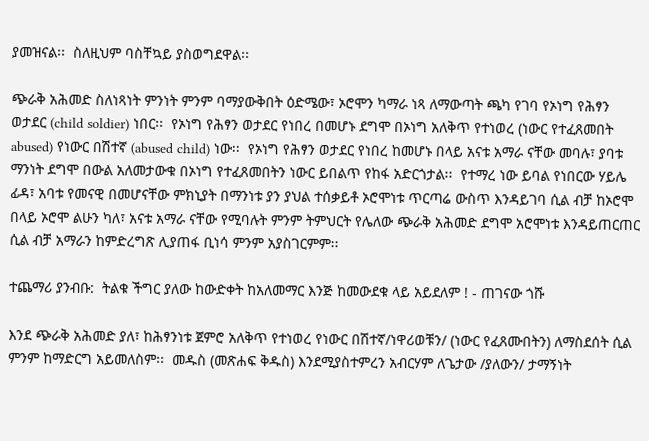ያመዝናል፡፡  ስለዚህም ባስቸኳይ ያስወግደዋል፡፡

ጭራቅ አሕመድ ስለነጻነት ምንነት ምንም ባማያውቅበት ዕድሜው፣ ኦሮሞን ካማራ ነጻ ለማውጣት ጫካ የገባ የኦነግ የሕፃን ወታደር (child soldier) ነበር፡፡  የኦነግ የሕፃን ወታደር የነበረ በመሆኑ ደግሞ በኦነግ አለቅጥ የተነወረ (ነውር የተፈጸመበት abused) የነውር በሽተኛ (abused child) ነው፡፡  የኦነግ የሕፃን ወታደር የነበረ ከመሆኑ በላይ አናቱ አማራ ናቸው መባሉ፣ ያባቱ ማንነት ደግሞ በውል አለመታውቁ በኦነግ የተፈጸመበትን ነውር ይበልጥ የከፋ አድርጎታል፡፡  የተማረ ነው ይባል የነበርው ሃይሌ ፊዳ፣ አባቱ የመናዊ በመሆናቸው ምክኒያት በማንነቱ ያን ያህል ተሰቃይቶ ኦሮሞነቱ ጥርጣሬ ውስጥ እንዳይገባ ሲል ብቻ ከኦሮሞ በላይ ኦሮሞ ልሁን ካለ፣ አናቱ አማራ ናቸው የሚባሉት ምንም ትምህርት የሌለው ጭራቅ አሕመድ ደግሞ አሮሞነቱ እንዳይጠርጠር ሲል ብቻ አማራን ከምድረግጽ ሊያጠፋ ቢነሳ ምንም አያስገርምም፡፡

ተጨማሪ ያንብቡ:  ትልቁ ችግር ያለው ከውድቀት ከአለመማር እንጅ ከመውደቁ ላይ አይደለም ! - ጠገናው ጎሹ

እንደ ጭራቅ አሕመድ ያለ፣ ከሕፃንነቱ ጀምሮ አለቅጥ የተነወረ የነውር በሽተኛ/ነዋሪወቹን/ (ነውር የፈጸሙበትን) ለማስደሰት ሲል ምንም ከማድርግ አይመለስም፡፡  መዱስ (መጽሐፍ ቅዱስ) እንደሚያስተምረን አብርሃም ለጌታው /ያለውን/ ታማኝነት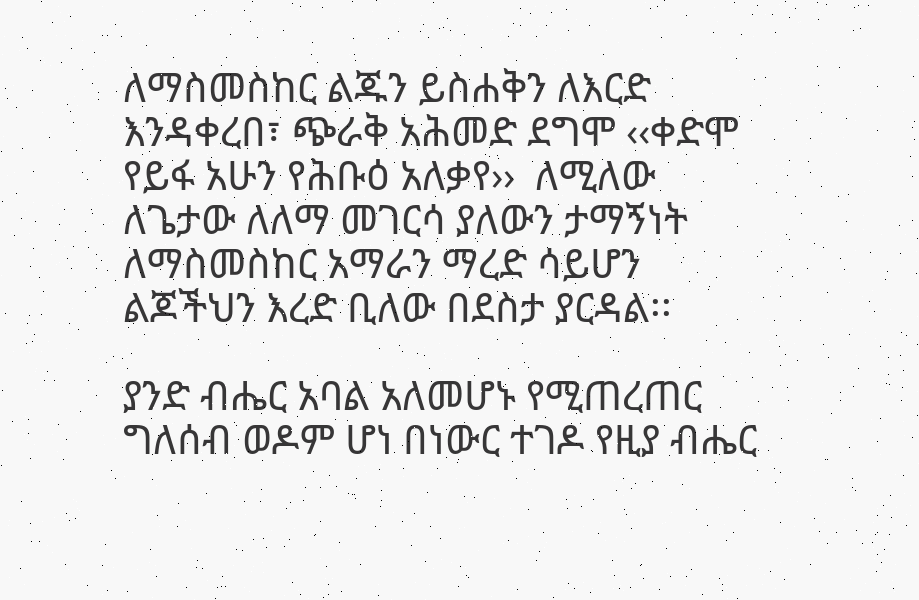ለማስመስከር ልጁን ይስሐቅን ለእርድ እንዳቀረበ፣ ጭራቅ አሕመድ ደግሞ ‹‹ቀድሞ የይፋ አሁን የሕቡዕ አለቃየ››  ለሚለው ለጌታው ለለማ መገርሳ ያለውን ታማኝነት ለማስመስከር አማራን ማረድ ሳይሆን ልጆችህን እረድ ቢለው በደስታ ያርዳል፡፡

ያንድ ብሔር አባል አለመሆኑ የሚጠረጠር ግለሰብ ወዶም ሆነ በነውር ተገዶ የዚያ ብሔር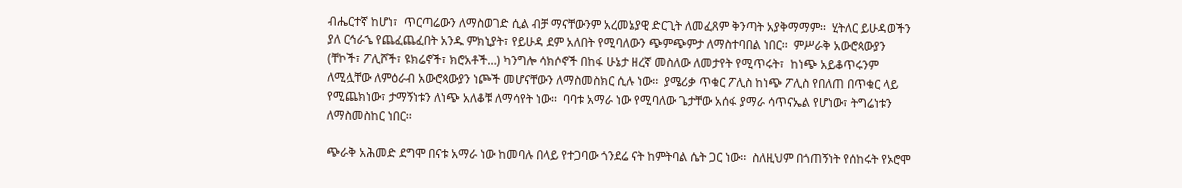ብሔርተኛ ከሆነ፣  ጥርጣሬውን ለማስወገድ ሲል ብቻ ማናቸውንም አረመኔያዊ ድርጊት ለመፈጸም ቅንጣት አያቅማማም፡፡  ሂትለር ይሁዳወችን ያለ ርኅራኄ የጨፈጨፈበት አንዱ ምክኒያት፣ የይሁዳ ደም አለበት የሚባለውን ጭምጭምታ ለማስተባበል ነበር፡፡  ምሥራቅ አውሮጳውያን (ቸኮች፣ ፖሊሾች፣ ዩክሬኖች፣ ክሮአቶች…) ካንግሎ ሳክሶኖች በከፋ ሁኔታ ዘረኛ መስለው ለመታየት የሚጥሩት፣  ከነጭ አይቆጥሩንም ለሚሏቸው ለምዕራብ አውሮጳውያን ነጮች መሆናቸውን ለማስመስክር ሲሉ ነው፡፡  ያሜሪቃ ጥቁር ፖሊስ ከነጭ ፖሊስ የበለጠ በጥቁር ላይ የሚጨክነው፣ ታማኝነቱን ለነጭ አለቆቹ ለማሳየት ነው፡፡  ባባቱ አማራ ነው የሚባለው ጌታቸው አሰፋ ያማራ ሳጥናኤል የሆነው፣ ትግሬነቱን ለማስመስከር ነበር፡፡

ጭራቅ አሕመድ ደግሞ በናቱ አማራ ነው ከመባሉ በላይ የተጋባው ጎንደሬ ናት ከምትባል ሴት ጋር ነው፡፡  ስለዚህም በጎጠኝነት የሰከሩት የኦሮሞ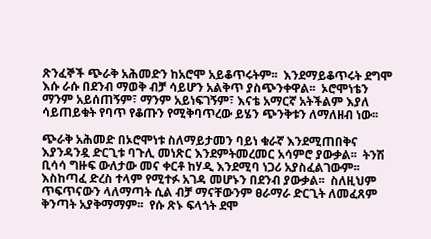ጽንፈኞች ጭራቅ አሕመድን ከአሮሞ አይቆጥሩትም፡፡  እንደማይቆጥሩት ደግሞ እሱ ራሱ በደንብ ማወቅ ብቻ ሳይሆን አልቅጥ ያስጭንቀዋል፡፡  ኦሮሞነቴን ማንም አይሰጠኝም፣ ማንም አይነፍገኝም፣ እናቴ አማርኛ አትችልም እያለ ሳይጠይቁት የባጥ የቆጡን የሚቅባጥረው ይሄን ጭንቅቱን ለማለዘብ ነው፡፡

ጭራቅ አሕመድ በኦሮሞነቱ ስለማይታመን ባይነ ቁራኛ እንደሚጠበቅና እያንዳንዷ ድርጊቱ ባጉሊ መነጽር እንደምትመረመር አሳምሮ ያውቃል፡፡  ትንሽ ቢሳሳ ግዙፍ ውለታው መና ቀርቶ ከሃዲ እንደሚባ ነጋሪ አያስፈልገውም፡፡  እስከጣፈ ድረስ ተላም የሚተፉ አገዳ መሆኑን በደንብ ያውቃል፡፡  ስለዚህም ጥፍጥናውን ላለማጣት ሲል ብቻ ማናቸውንም ፀራማራ ድርጊት ለመፈጸም ቅንጣት አያቅማማም፡፡  የሱ ጽኑ ፍላጎት ደሞ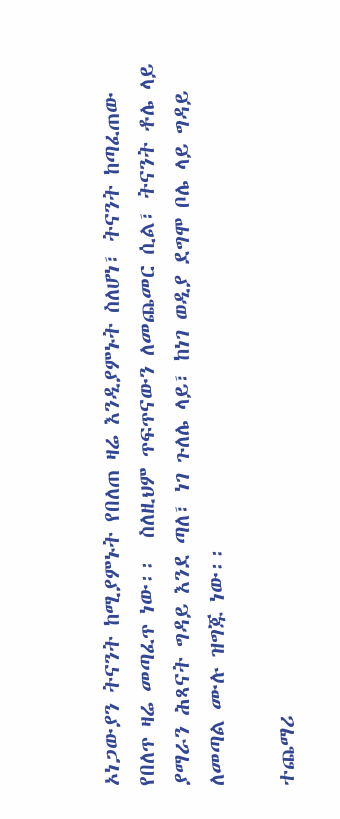ኦነጋውያን ትናንት ከሚያምኑት የበለጠ ዛሬ እንዲያምኑት ስለሆነ፣ ትናንት ከጣፈጠው የበለጥ ዛሬ መጣፈጥ ነው፡፡  ስለዚህም ጥፍጥናውን ለመጨመር ሲል፣ ትናንት ቶሌ ላይ ያማራን ሕጻናት ግዳይ እንደ ጣለ፣ ነገ ጉለሌ ላይ፣ ከነገ ወዲያ ደግሞ ቦሌ ላይ ግዳይ ለመጣል ሙሉ ዝግጁ ነው፡፡

ተጨማሪ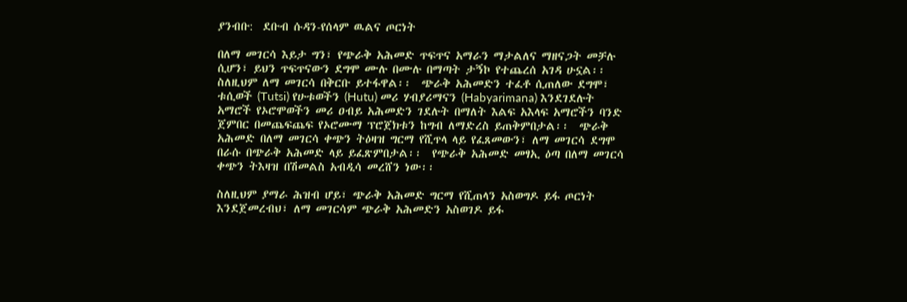ያንብቡ:  ደቡብ ሱዳን-የሰላም ዉልና ጦርነት

በለማ መገርሳ እይታ ግን፣ የጭራቅ አሕመድ ጥፍጥና አማራን ማታልለና ማዘናጋት መቻሉ ሲሆን፣ ይህን ጥፍጥናውን ደግሞ ሙሉ በሙሉ በማጣት ታኝኮ የተጨረሰ አገዳ ሁኗል፡፡  ስለዚህም ለማ መገርሳ በቅርቡ ይተፋዋል፡፡  ጭራቅ አሕመድን ተፈቶ ሲጠለው ደግሞ፣ ቱሲወች (Tutsi) የሁቱወችን (Hutu) መሪ ሃብያሪማናን (Habyarimana) እንደገደሉት አማሮች የኦሮሞወችን መሪ ዐብይ አሕመድን ገደሉት በማለት እልፍ አእላፍ አማሮችን ባንድ ጀምበር በመጨፍጨፍ የኦሮሙማ ፕሮጀክቱን ከግብ ለማድረስ ይጠቅምበታል፡፡  ጭራቅ አሕመድ በለማ መገርሳ ቀጭን ትዕዛዝ ግርማ የሺጥላ ላይ የፈጸመውን፣ ለማ መገርሳ ደግሞ በራሱ በጭራቅ አሕመድ ላይ ይፈጽምበታል፡፡  የጭራቅ አሕመድ መፃኢ ዕጣ በለማ መገርሳ ቀጭን ትእዛዝ በሽመልስ አብዲሳ መረሸን ነው፡፡

ስለዚህም ያማራ ሕዝብ ሆይ፣ ጭራቅ አሕመድ ግርማ የሺጠላን አስወግዶ ይፋ ጦርነት እንደጀመረብህ፣ ለማ መገርሳም ጭራቅ አሕመድን አስወገዶ ይፋ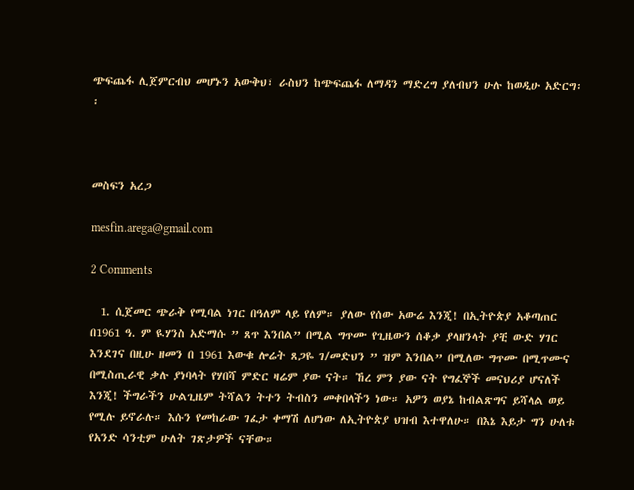ጭፍጨፋ ሊጀምርብህ መሆኑን አውቅህ፣ ራስህን ከጭፍጨፋ ለማዳን ማድረግ ያለብህን ሁሉ ከወዲሁ አድርግ፡፡



መስፍን አረጋ

mesfin.arega@gmail.com

2 Comments

  1. ሲጀመር ጭራቅ የሚባል ነገር በዓለም ላይ የለም። ያለው የሰው አውሬ እንጂ! በኢትዮጵያ አቆጣጠር በ1961 ዓ. ም ዪሃንስ አድማሱ ” ጸጥ እንበል” በሚል ግጥሙ የጊዜውን ሰቆቃ ያላዘንላት ያቺ ውድ ሃገር እንደገና በዚሁ ዘመን በ 1961 እውቁ ሎሬት ጸጋዬ ገ/መድህን ” ዝም እንበል” በሚለው ግጥሙ በሚጥሙና በሚስጢራዊ ቃሉ ያነባላት የሃበሻ ምድር ዛሬም ያው ናት። ኸረ ምን ያው ናት የግፈኞች መናህሪያ ሆናለች እንጂ! ችግራችን ሁልጊዜም ትሻልን ትተን ትብስን መቀበላችን ነው። አዎን ወያኔ ከብልጽግና ይሻላል ወይ የሚሉ ይኖራሉ። እሱን የመከራው ገፈታ ቀማሽ ለሆነው ለኢትዮጵያ ህዝብ እተዋለሁ። በእኔ እይታ ግን ሁለቱ የአንድ ሳንቲም ሁለት ገጽታዎች ናቸው።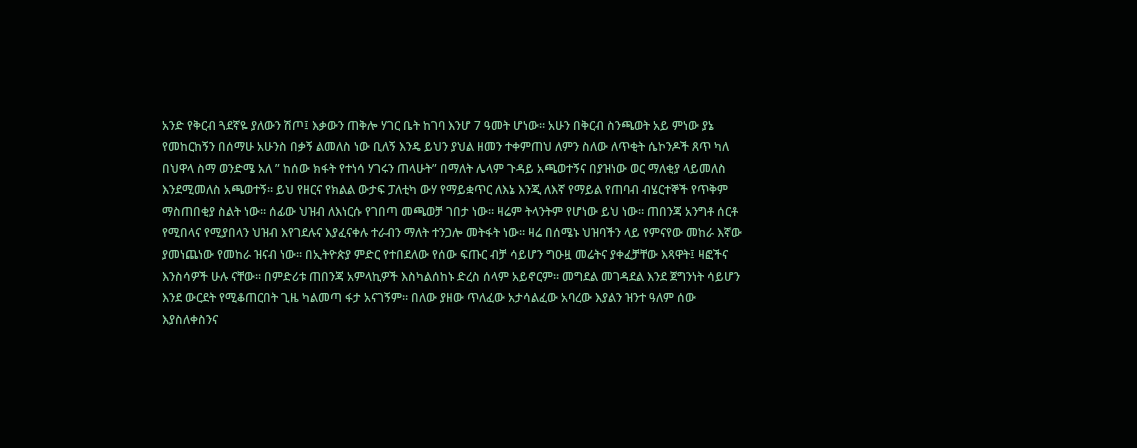አንድ የቅርብ ጓደኛዬ ያለውን ሽጦ፤ እቃውን ጠቅሎ ሃገር ቤት ከገባ እንሆ 7 ዓመት ሆነው። አሁን በቅርብ ስንጫወት አይ ምነው ያኔ የመከርከኝን በሰማሁ አሁንስ በቃኝ ልመለስ ነው ቢለኝ እንዴ ይህን ያህል ዘመን ተቀምጠህ ለምን ስለው ለጥቂት ሴኮንዶች ጸጥ ካለ በህዋላ ስማ ወንድሜ አለ ” ከሰው ክፋት የተነሳ ሃገሩን ጠላሁት” በማለት ሌላም ጉዳይ አጫወተኝና በያዝነው ወር ማለቂያ ላይመለስ እንደሚመለስ አጫወተኝ። ይህ የዘርና የክልል ውታፍ ፓለቲካ ውሃ የማይቋጥር ለእኔ እንጂ ለእኛ የማይል የጠባብ ብሄርተኞች የጥቅም ማስጠበቂያ ስልት ነው። ሰፊው ህዝብ ለእነርሱ የገበጣ መጫወቻ ገበታ ነው። ዛሬም ትላንትም የሆነው ይህ ነው። ጠበንጃ አንግቶ ሰርቶ የሚበላና የሚያበላን ህዝብ እየገደሉና እያፈናቀሉ ተራብን ማለት ተንጋሎ መትፋት ነው። ዛሬ በሰሜኑ ህዝባችን ላይ የምናየው መከራ እኛው ያመነጨነው የመከራ ዝናብ ነው። በኢትዮጵያ ምድር የተበደለው የሰው ፍጡር ብቻ ሳይሆን ግዑዟ መሬትና ያቀፈቻቸው እጻዋት፤ ዛፎችና እንስሳዎች ሁሉ ናቸው። በምድሪቱ ጠበንጃ አምላኪዎች እስካልሰከኑ ድረስ ሰላም አይኖርም። መግደል መገዳደል እንደ ጀግንነት ሳይሆን እንደ ውርደት የሚቆጠርበት ጊዜ ካልመጣ ፋታ አናገኝም። በለው ያዘው ጥለፈው አታሳልፈው አባረው እያልን ዝንተ ዓለም ሰው እያስለቀስንና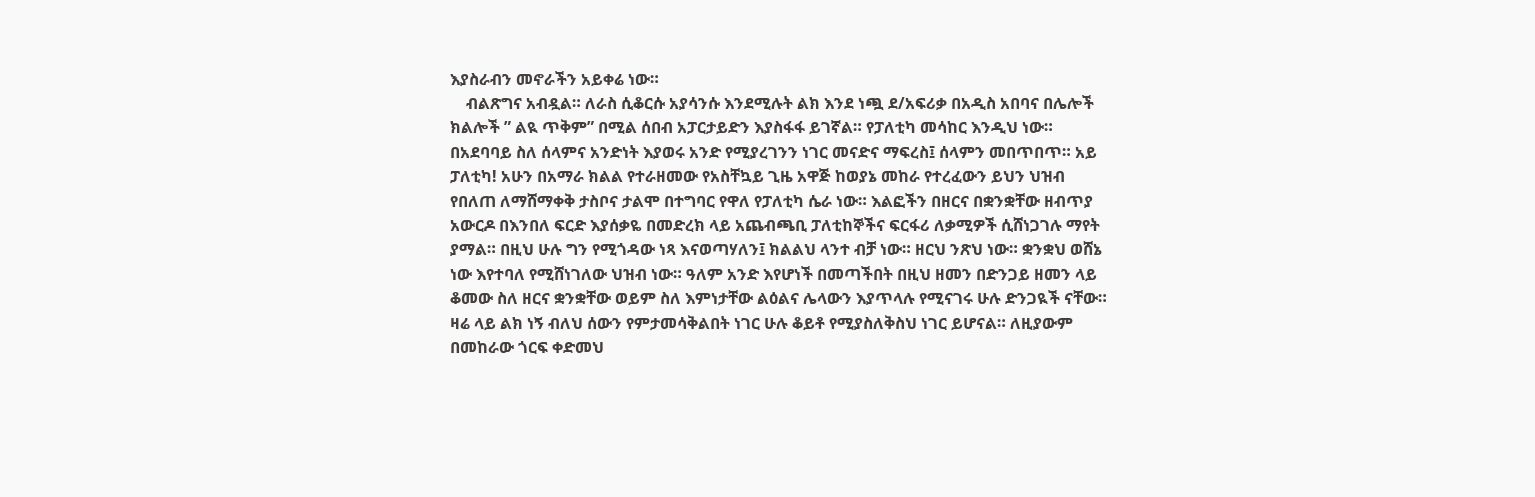እያስራብን መኖራችን አይቀሬ ነው።
    ብልጽግና አብዷል። ለራስ ሲቆርሱ አያሳንሱ እንደሚሉት ልክ እንደ ነጯ ደ/አፍሪቃ በአዲስ አበባና በሌሎች ክልሎች ” ልዪ ጥቅም” በሚል ሰበብ አፓርታይድን እያስፋፋ ይገኛል። የፓለቲካ መሳከር እንዲህ ነው። በአደባባይ ስለ ሰላምና አንድነት እያወሩ አንድ የሚያረገንን ነገር መናድና ማፍረስ፤ ሰላምን መበጥበጥ። አይ ፓለቲካ! አሁን በአማራ ክልል የተራዘመው የአስቸኳይ ጊዜ አዋጅ ከወያኔ መከራ የተረፈውን ይህን ህዝብ የበለጠ ለማሸማቀቅ ታስቦና ታልሞ በተግባር የዋለ የፓለቲካ ሴራ ነው። እልፎችን በዘርና በቋንቋቸው ዘብጥያ አውርዶ በእንበለ ፍርድ እያሰቃዬ በመድረክ ላይ አጨብጫቢ ፓለቲከኞችና ፍርፋሪ ለቃሚዎች ሲሸነጋገሉ ማየት ያማል። በዚህ ሁሉ ግን የሚጎዳው ነጻ እናወጣሃለን፤ ክልልህ ላንተ ብቻ ነው። ዘርህ ንጽህ ነው። ቋንቋህ ወሸኔ ነው እየተባለ የሚሸነገለው ህዝብ ነው። ዓለም አንድ እየሆነች በመጣችበት በዚህ ዘመን በድንጋይ ዘመን ላይ ቆመው ስለ ዘርና ቋንቋቸው ወይም ስለ እምነታቸው ልዕልና ሌላውን እያጥላሉ የሚናገሩ ሁሉ ድንጋዪች ናቸው። ዛሬ ላይ ልክ ነኝ ብለህ ሰውን የምታመሳቅልበት ነገር ሁሉ ቆይቶ የሚያስለቅስህ ነገር ይሆናል። ለዚያውም በመከራው ጎርፍ ቀድመህ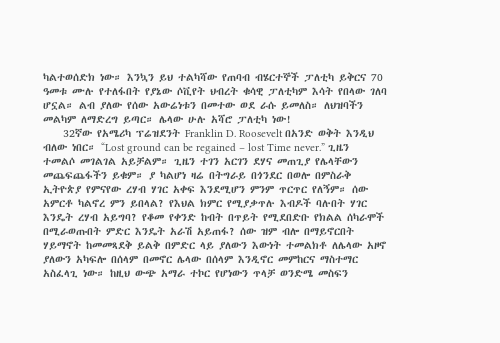ካልተወሰድክ ነው። እንኳን ይህ ተልካሻው የጠባብ ብሄርተኞች ፓለቲካ ይቅርና 70 ዓመቱ ሙሉ የተለፋበት የያኔው ሶቪየት ህብረት ቁሳዊ ፓለቲካም እሳት የበላው ገለባ ሆኗል። ልብ ያለው የሰው አውሬነቱን በመተው ወደ ራሱ ይመለስ። ለህዝባችን መልካም ለማድረግ ይጣር። ሌላው ሁሉ አሻሮ ፓለቲካ ነው!
    32ኛው የአሜሪካ ፕሬዝደንት Franklin D. Roosevelt በአንድ ወቅት እንዲህ ብለው ነበር። “Lost ground can be regained – lost Time never.” ጊዜን ተመልሶ መገልገል አይቻልም። ጊዜን ተገን አርገን ደሃና መጠጊያ የሌላቸውን መጨፍጨፋችን ይቁም። ያ ካልሆነ ዛሬ በትግራይ በጎንደር በወሎ በምስራቅ ኢትዮጵያ የምናየው ረሃብ ሃገር አቀፍ እንደሚሆን ምንም ጥርጥር የለኝም። ሰው አምርቶ ካልኖረ ምን ይበላል? የእህል ክምር የሚያቃጥሉ እብዶች ባሉበት ሃገር እንዴት ረሃብ አይግባ? የቆመ የቀንድ ከብት በጥይት የሚደበድቡ የክልል ሰካራሞች በሚራወጡበት ምድር እንዴት አራሽ አይጠፋ? ሰው ዝም ብሎ በማይኖርበት ሃይማኖት ከመመጻደቅ ይልቅ በምድር ላይ ያለውን እውነት ተመልክቶ ለሌላው አዞኖ ያለውን አካፍሎ በሰላም በመኖር ሌላው በሰላም እንዲኖር መምከርና ማስተማር አስፈላጊ ነው። ከዚህ ውጭ አማራ ተኮር የሆነውን ጥላቻ ወንድሜ መስፍን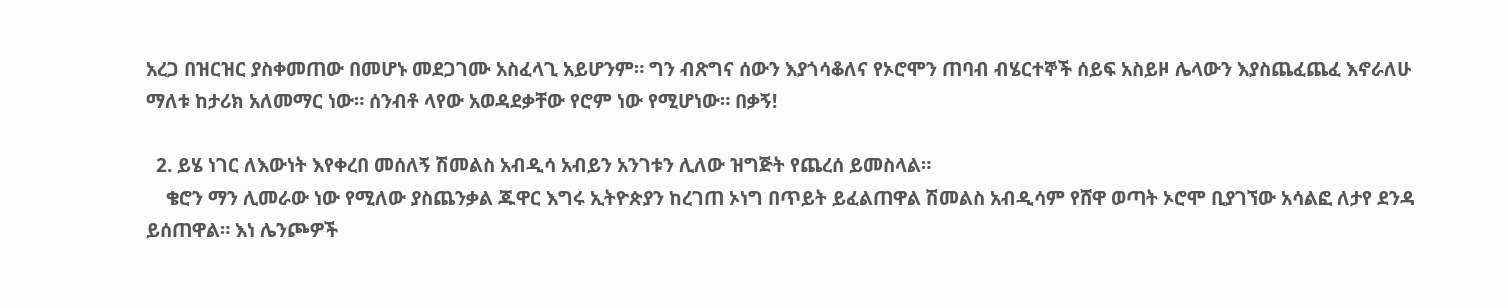አረጋ በዝርዝር ያስቀመጠው በመሆኑ መደጋገሙ አስፈላጊ አይሆንም። ግን ብጽግና ሰውን እያጎሳቆለና የኦሮሞን ጠባብ ብሄርተኞች ሰይፍ አስይዞ ሌላውን እያስጨፈጨፈ እኖራለሁ ማለቱ ከታሪክ አለመማር ነው። ሰንብቶ ላየው አወዳደቃቸው የሮም ነው የሚሆነው። በቃኝ!

  2. ይሄ ነገር ለእውነት እየቀረበ መሰለኝ ሽመልስ አብዲሳ አብይን አንገቱን ሊለው ዝግጅት የጨረሰ ይመስላል።
    ቄሮን ማን ሊመራው ነው የሚለው ያስጨንቃል ጁዋር እግሩ ኢትዮጵያን ከረገጠ ኦነግ በጥይት ይፈልጠዋል ሽመልስ አብዲሳም የሸዋ ወጣት ኦሮሞ ቢያገኘው አሳልፎ ለታየ ደንዳ ይሰጠዋል። እነ ሌንጮዎች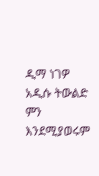ዲማ ነገዎ አዲሱ ትውልድ ምን እንደሚያወሩም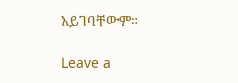አይገባቸውም።

Leave a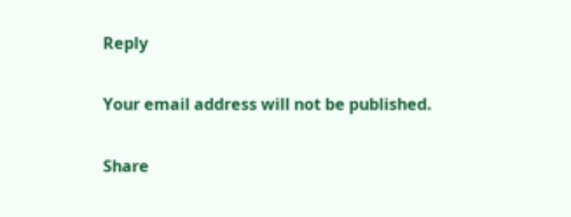Reply

Your email address will not be published.

Share